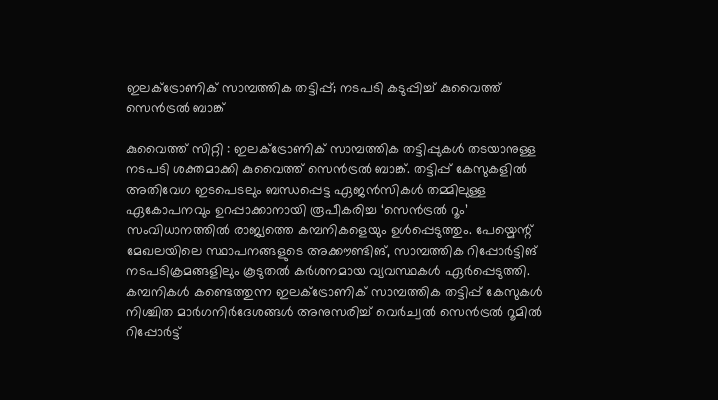ഇലക്ട്രോണിക് സാമ്പത്തിക തട്ടിപ്പ്; നടപടി കടുപ്പിച്ച് കുവൈത്ത് സെൻട്രൽ ബാങ്ക്

കുവൈത്ത് സിറ്റി : ഇലക്ട്രോണിക് സാമ്പത്തിക തട്ടിപ്പുകൾ തടയാനുള്ള നടപടി ശക്തമാക്കി കുവൈത്ത് സെൻട്രൽ ബാങ്ക്. തട്ടിപ്പ് കേസുകളിൽ അതിവേഗ ഇടപെടലും ബന്ധപ്പെട്ട ഏജൻസികൾ തമ്മിലുള്ള ഏകോപനവും ഉറപ്പാക്കാനായി രൂപീകരിച്ച ‘സെൻട്രൽ റൂം’ സംവിധാനത്തിൽ രാജ്യത്തെ കമ്പനികളെയും ഉൾപ്പെടുത്തും. പേയ്മെന്റ് മേഖലയിലെ സ്ഥാപനങ്ങളുടെ അക്കൗണ്ടിങ്, സാമ്പത്തിക റിപ്പോർട്ടിങ് നടപടിക്രമങ്ങളിലും കൂടുതൽ കർശനമായ വ്യവസ്ഥകൾ ഏർപ്പെടുത്തി.
കമ്പനികൾ കണ്ടെത്തുന്ന ഇലക്ട്രോണിക് സാമ്പത്തിക തട്ടിപ്പ് കേസുകൾ നിശ്ചിത മാർഗനിർദേശങ്ങൾ അനുസരിച്ച് വെർച്വൽ സെൻട്രൽ റൂമിൽ റിപ്പോർട്ട്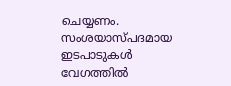ചെയ്യണം. സംശയാസ്പദമായ ഇടപാടുകൾ വേഗത്തിൽ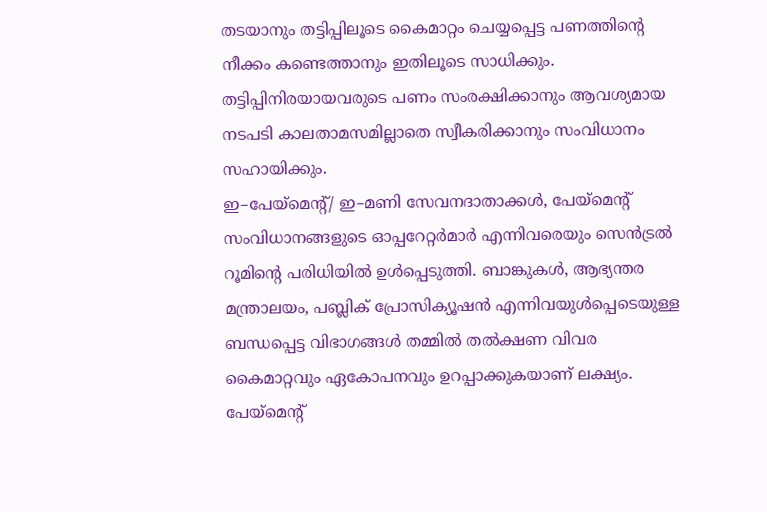തടയാനും തട്ടിപ്പിലൂടെ കൈമാറ്റം ചെയ്യപ്പെട്ട പണത്തിന്റെ നീക്കം കണ്ടെത്താനും ഇതിലൂടെ സാധിക്കും. തട്ടിപ്പിനിരയായവരുടെ പണം സംരക്ഷിക്കാനും ആവശ്യമായ നടപടി കാലതാമസമില്ലാതെ സ്വീകരിക്കാനും സംവിധാനം സഹായിക്കും.
ഇ–പേയ്മെന്റ്/ ഇ–മണി സേവനദാതാക്കൾ, പേയ്മെന്റ് സംവിധാനങ്ങളുടെ ഓപ്പറേറ്റർമാർ എന്നിവരെയും സെൻട്രൽ റൂമിന്റെ പരിധിയിൽ ഉൾപ്പെടുത്തി. ബാങ്കുകൾ, ആഭ്യന്തര മന്ത്രാലയം, പബ്ലിക് പ്രോസിക്യൂഷൻ എന്നിവയുൾപ്പെടെയുള്ള ബന്ധപ്പെട്ട വിഭാഗങ്ങൾ തമ്മിൽ തൽക്ഷണ വിവര കൈമാറ്റവും ഏകോപനവും ഉറപ്പാക്കുകയാണ് ലക്ഷ്യം. പേയ്മെന്റ്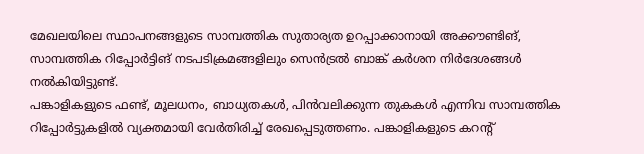മേഖലയിലെ സ്ഥാപനങ്ങളുടെ സാമ്പത്തിക സുതാര്യത ഉറപ്പാക്കാനായി അക്കൗണ്ടിങ്, സാമ്പത്തിക റിപ്പോർട്ടിങ് നടപടിക്രമങ്ങളിലും സെൻട്രൽ ബാങ്ക് കർശന നിർദേശങ്ങൾ നൽകിയിട്ടുണ്ട്.
പങ്കാളികളുടെ ഫണ്ട്, മൂലധനം, ബാധ്യതകൾ, പിൻവലിക്കുന്ന തുകകൾ എന്നിവ സാമ്പത്തിക റിപ്പോർട്ടുകളിൽ വ്യക്തമായി വേർതിരിച്ച് രേഖപ്പെടുത്തണം. പങ്കാളികളുടെ കറന്റ്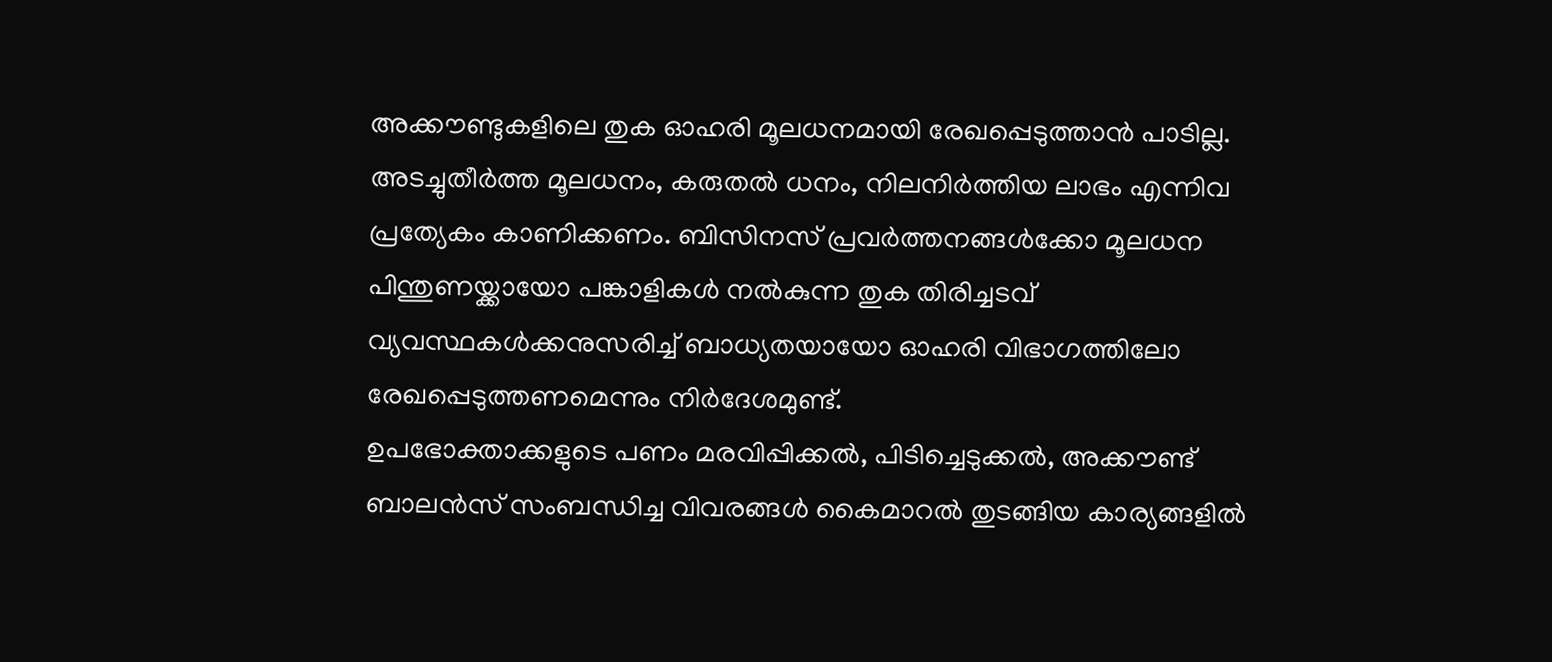അക്കൗണ്ടുകളിലെ തുക ഓഹരി മൂലധനമായി രേഖപ്പെടുത്താൻ പാടില്ല. അടച്ചുതീർത്ത മൂലധനം, കരുതൽ ധനം, നിലനിർത്തിയ ലാഭം എന്നിവ പ്രത്യേകം കാണിക്കണം. ബിസിനസ് പ്രവർത്തനങ്ങൾക്കോ മൂലധന പിന്തുണയ്ക്കായോ പങ്കാളികൾ നൽകുന്ന തുക തിരിച്ചടവ് വ്യവസ്ഥകൾക്കനുസരിച്ച് ബാധ്യതയായോ ഓഹരി വിഭാഗത്തിലോ രേഖപ്പെടുത്തണമെന്നും നിർദേശമുണ്ട്.
ഉപഭോക്താക്കളുടെ പണം മരവിപ്പിക്കൽ, പിടിച്ചെടുക്കൽ, അക്കൗണ്ട് ബാലൻസ് സംബന്ധിച്ച വിവരങ്ങൾ കൈമാറൽ തുടങ്ങിയ കാര്യങ്ങളിൽ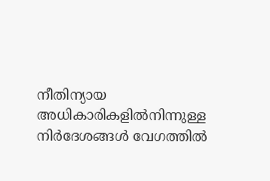നീതിന്യായ അധികാരികളിൽനിന്നുള്ള നിർദേശങ്ങൾ വേഗത്തിൽ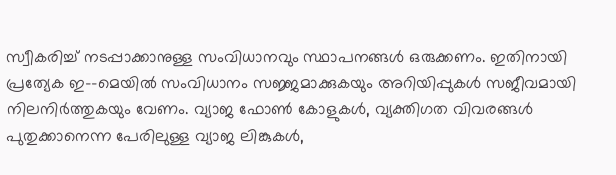സ്വീകരിച്ച് നടപ്പാക്കാനുള്ള സംവിധാനവും സ്ഥാപനങ്ങൾ ഒരുക്കണം. ഇതിനായി പ്രത്യേക ഇ-–മെയിൽ സംവിധാനം സജ്ജമാക്കുകയും അറിയിപ്പുകൾ സജീവമായി നിലനിർത്തുകയും വേണം. വ്യാജ ഫോൺ കോളുകൾ, വ്യക്തിഗത വിവരങ്ങൾ പുതുക്കാനെന്ന പേരിലുള്ള വ്യാജ ലിങ്കുകൾ,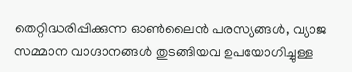തെറ്റിദ്ധരിപ്പിക്കുന്ന ഓൺലൈൻ പരസ്യങ്ങൾ, വ്യാജ സമ്മാന വാഗ്ദാനങ്ങൾ തുടങ്ങിയവ ഉപയോഗിച്ചുള്ള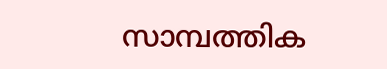സാമ്പത്തിക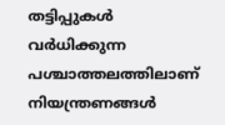തട്ടിപ്പുകൾ വർധിക്കുന്ന പശ്ചാത്തലത്തിലാണ് നിയന്ത്രണങ്ങൾ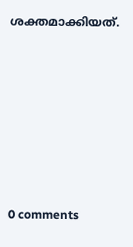ശക്തമാക്കിയത്.










0 comments